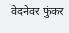वेदनेवर फुंकर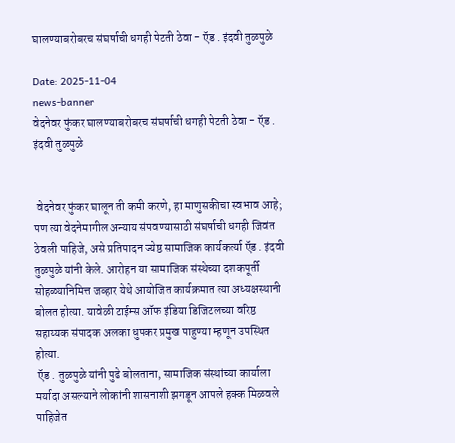घालण्याबरोबरच संघर्षाची धगही पेटती ठेवा - ऍड . इंदवी तुळपुळे

Date: 2025-11-04
news-banner
वेदनेवर फुंकर घालण्याबरोबरच संघर्षाची धगही पेटती ठेवा - ऍड . इंदवी तुळपुळे


 वेदनेवर फुंकर घालून ती कमी करणे, हा माणुसकीचा स्वभाव आहे; पण त्या वेदनेमागील अन्याय संपवण्यासाठी संघर्षाची धगही जिवंत ठेवली पाहिजे, असे प्रतिपादन ज्येष्ठ सामाजिक कार्यकर्त्या ऍड . इंदवी तुळपुळे यांनी केले. आरोहन या सामाजिक संस्थेच्या दशकपूर्ती सोहळ्यानिमित्त जव्हार येथे आयोजित कार्यक्रमात त्या अध्यक्षस्थानी बोलत होत्या. यावेळी टाईम्स ऑफ इंडिया डिजिटलच्या वरिष्ठ सहाय्यक संपादक अलका धुपकर प्रमुख पाहुण्या म्हणून उपस्थित होत्या.
 ऍड . तुळपुळे यांनी पुढे बोलताना, सामाजिक संस्थांच्या कार्याला मर्यादा असल्याने लोकांनी शासनाशी झगडून आपले हक्क मिळवले पाहिजेत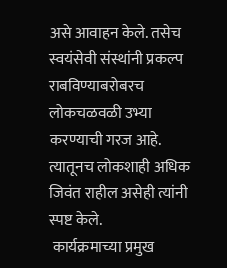असे आवाहन केले. तसेच स्वयंसेवी संस्थांनी प्रकल्प राबविण्याबरोबरच लोकचळवळी उभ्या करण्याची गरज आहे. त्यातूनच लोकशाही अधिक जिवंत राहील असेही त्यांनी स्पष्ट केले.
 कार्यक्रमाच्या प्रमुख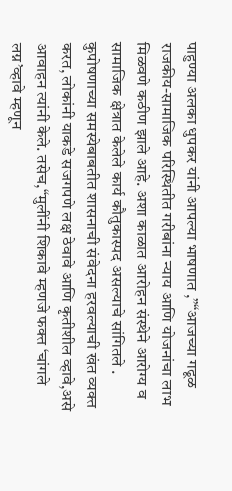पाहुण्या अलका धुपकर यांनी आपल्या भाषणात ,”“आजच्या गढूळ राजकीय-सामाजिक परिस्थितीत गरीबांना न्याय आणि योजनांचा लाभ मिळवणे कठीण झाले आहे. अशा काळात आरोहन संस्थेने आरोग्य व सामाजिक क्षेत्रात केलेले कार्य कौतुकास्पद असल्याचे सांगितले . कुपोषणाच्या समस्येबाबतीत शासनाची संवेदना हरवल्याची खंत व्यक्त करत, लोकांनी याकडे सजगपणे लक्ष ठेवावे आणि कृतीशील व्हावे,असे आवाहन त्यांनी केले. तसेच,“मुलींनी शिकावे म्हणजे फक्त ‘चांगले लग्न’व्हावे म्हणून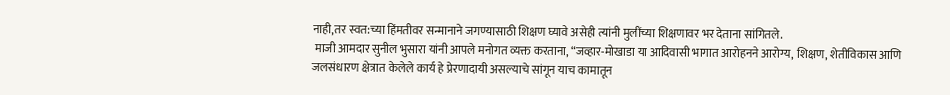नाही,तर स्वत:च्या हिंमतीवर सन्मानाने जगण्यासाठी शिक्षण घ्यावे असेही त्यांनी मुलींच्या शिक्षणावर भर देताना सांगितले.
 माजी आमदार सुनील भुसारा यांनी आपले मनोगत व्यक्त करताना, “जव्हार-मोखाडा या आदिवासी भागात आरोहनने आरोग्य, शिक्षण, शेतीविकास आणि जलसंधारण क्षेत्रात केलेले कार्य हे प्रेरणादायी असल्याचे सांगून याच कामातून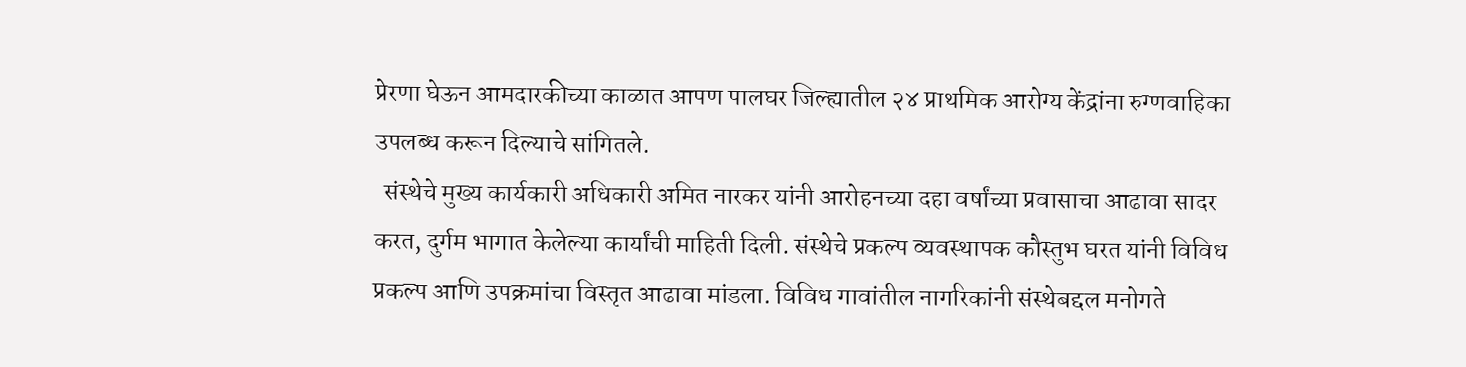प्रेरणा घेऊन आमदारकीच्या काळात आपण पालघर जिल्ह्यातील २४ प्राथमिक आरोग्य केंद्रांना रुग्णवाहिका उपलब्ध करून दिल्याचे सांगितले.
  संस्थेचे मुख्य कार्यकारी अधिकारी अमित नारकर यांनी आरोहनच्या दहा वर्षांच्या प्रवासाचा आढावा सादर करत, दुर्गम भागात केलेल्या कार्यांची माहिती दिली. संस्थेचे प्रकल्प व्यवस्थापक कौस्तुभ घरत यांनी विविध प्रकल्प आणि उपक्रमांचा विस्तृत आढावा मांडला. विविध गावांतील नागरिकांनी संस्थेबद्दल मनोगते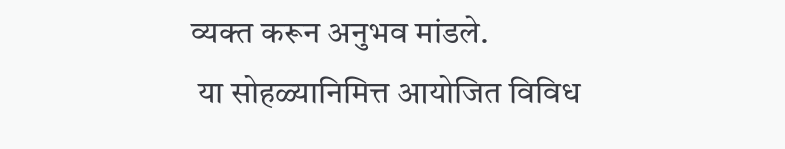व्यक्त करून अनुभव मांडले.
 या सोहळ्यानिमित्त आयोजित विविध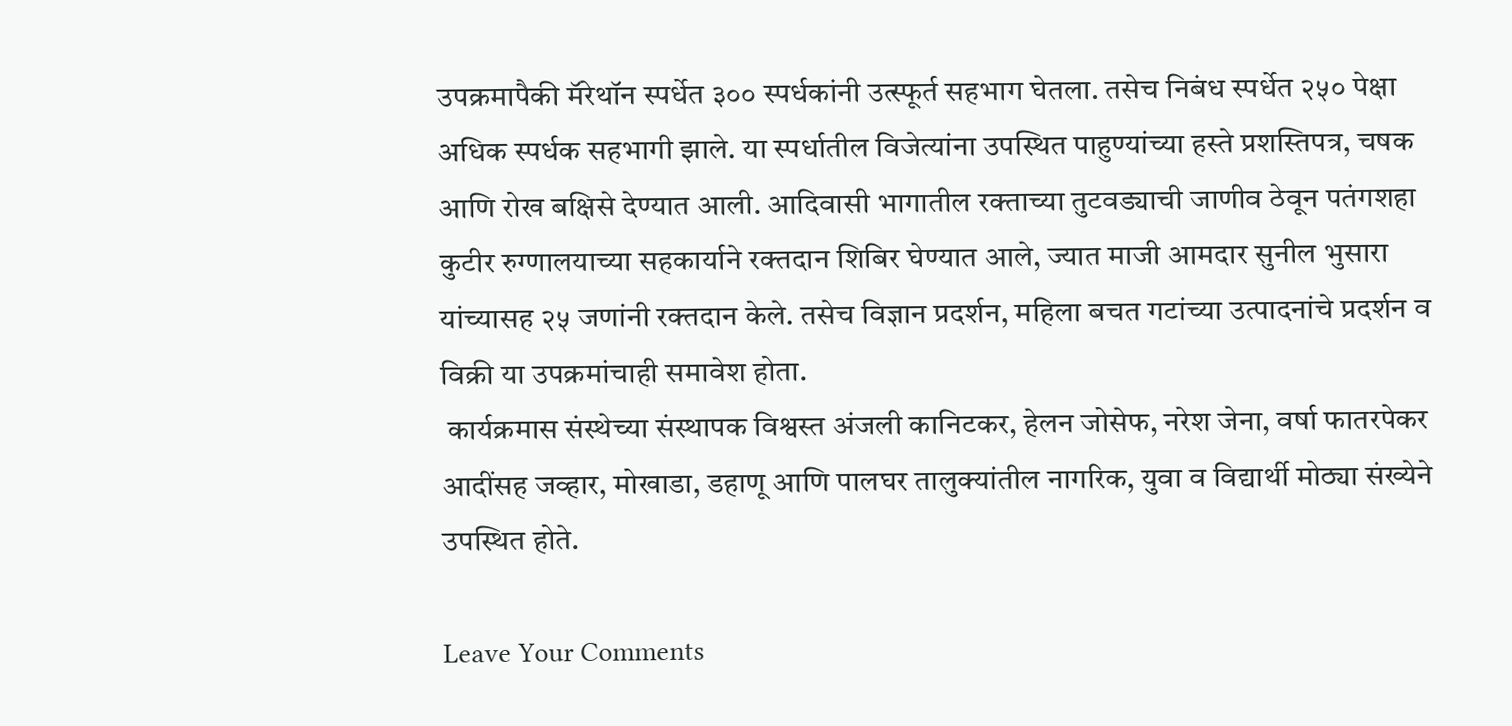उपक्रमापैकी मॅरेथॉन स्पर्धेत ३०० स्पर्धकांनी उत्स्फूर्त सहभाग घेतला. तसेच निबंध स्पर्धेत २५० पेक्षा अधिक स्पर्धक सहभागी झाले. या स्पर्धातील विजेत्यांना उपस्थित पाहुण्यांच्या हस्ते प्रशस्तिपत्र, चषक आणि रोख बक्षिसे देण्यात आली. आदिवासी भागातील रक्ताच्या तुटवड्याची जाणीव ठेवून पतंगशहा कुटीर रुग्णालयाच्या सहकार्याने रक्तदान शिबिर घेण्यात आले, ज्यात माजी आमदार सुनील भुसारा यांच्यासह २५ जणांनी रक्तदान केले. तसेच विज्ञान प्रदर्शन, महिला बचत गटांच्या उत्पादनांचे प्रदर्शन व विक्री या उपक्रमांचाही समावेश होता.
 कार्यक्रमास संस्थेच्या संस्थापक विश्वस्त अंजली कानिटकर, हेलन जोसेफ, नरेश जेना, वर्षा फातरपेकर आदींसह जव्हार, मोखाडा, डहाणू आणि पालघर तालुक्यांतील नागरिक, युवा व विद्यार्थी मोठ्या संख्येने उपस्थित होते.

Leave Your Comments